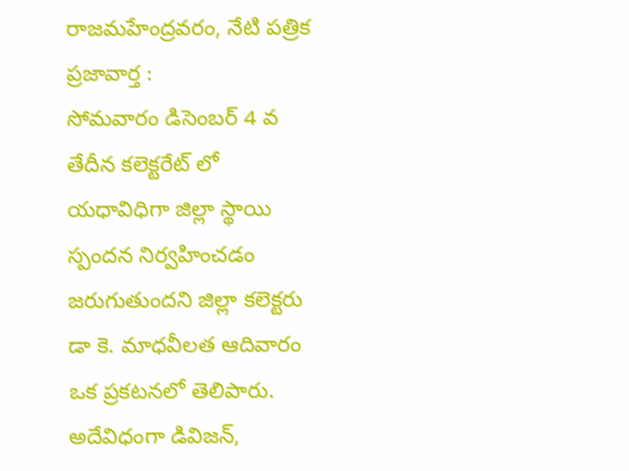రాజమహేంద్రవరం, నేటి పత్రిక ప్రజావార్త :
సోమవారం డిసెంబర్ 4 వ తేదీన కలెక్టరేట్ లో యధావిధిగా జిల్లా స్థాయి స్పందన నిర్వహించడం జరుగుతుందని జిల్లా కలెక్టరు డా కె. మాధవీలత ఆదివారం ఒక ప్రకటనలో తెలిపారు. అదేవిధంగా డివిజన్,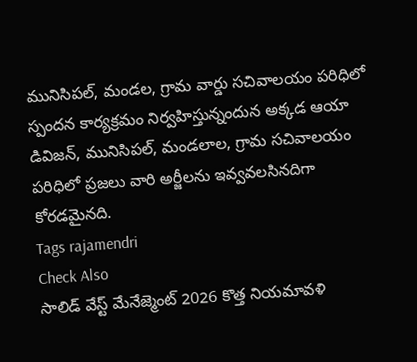మునిసిపల్, మండల, గ్రామ వార్డు సచివాలయం పరిధిలో స్పందన కార్యక్రమం నిర్వహిస్తున్నందున అక్కడ ఆయా డివిజన్, మునిసిపల్, మండలాల, గ్రామ సచివాలయం పరిధిలో ప్రజలు వారి అర్జీలను ఇవ్వవలసినదిగా కోరడమైనది.
Tags rajamendri
Check Also
సాలిడ్ వేస్ట్ మేనేజ్మెంట్ 2026 కొత్త నియమావళి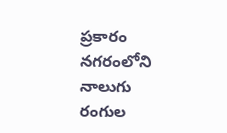ప్రకారం నగరంలోని నాలుగు రంగుల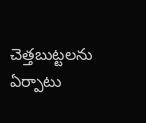చెత్తబుట్టలను ఏర్పాటు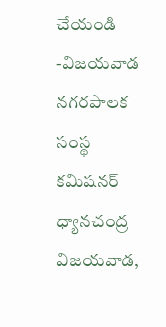చేయండి
-విజయవాడ నగరపాలక సంస్థ కమిషనర్ ధ్యానచంద్ర విజయవాడ,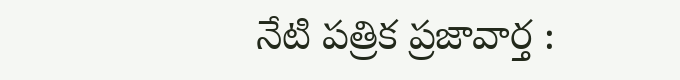నేటి పత్రిక ప్రజావార్త :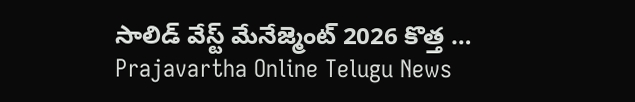సాలిడ్ వేస్ట్ మేనేజ్మెంట్ 2026 కొత్త …
Prajavartha Online Telugu News